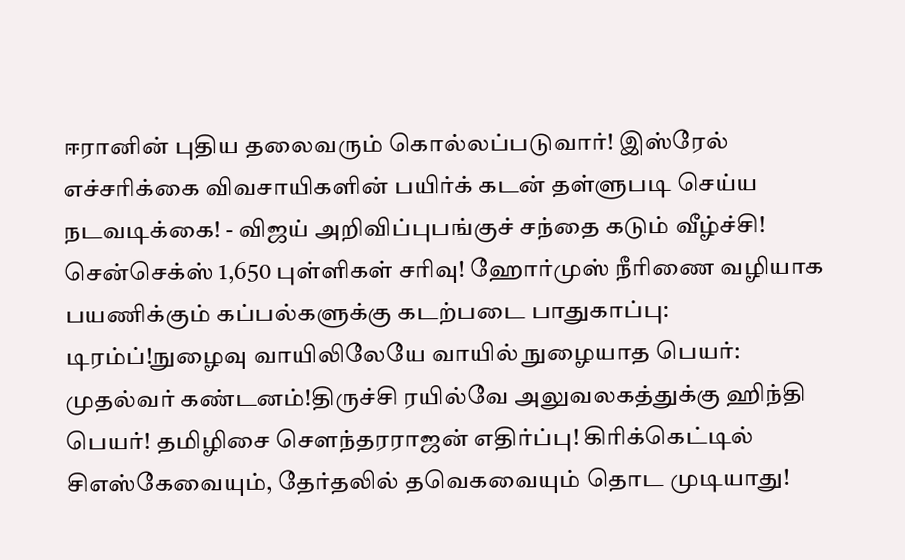ஈரானின் புதிய தலைவரும் கொல்லப்படுவார்! இஸ்ரேல் எச்சரிக்கை விவசாயிகளின் பயிர்க் கடன் தள்ளுபடி செய்ய நடவடிக்கை! - விஜய் அறிவிப்புபங்குச் சந்தை கடும் வீழ்ச்சி! சென்செக்ஸ் 1,650 புள்ளிகள் சரிவு! ஹோர்முஸ் நீரிணை வழியாக பயணிக்கும் கப்பல்களுக்கு கடற்படை பாதுகாப்பு: டிரம்ப்!நுழைவு வாயிலிலேயே வாயில் நுழையாத பெயர்: முதல்வர் கண்டனம்!திருச்சி ரயில்வே அலுவலகத்துக்கு ஹிந்தி பெயர்! தமிழிசை செளந்தரராஜன் எதிர்ப்பு! கிரிக்கெட்டில் சிஎஸ்கேவையும், தேர்தலில் தவெகவையும் தொட முடியாது!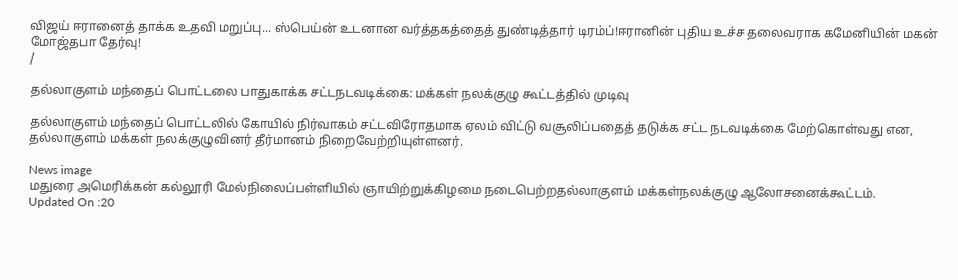விஜய் ஈரானைத் தாக்க உதவி மறுப்பு... ஸ்பெய்ன் உடனான வர்த்தகத்தைத் துண்டித்தார் டிரம்ப்!ஈரானின் புதிய உச்ச தலைவராக கமேனியின் மகன் மோஜ்தபா தேர்வு!
/

தல்லாகுளம் மந்தைப் பொட்டலை பாதுகாக்க சட்டநடவடிக்கை: மக்கள் நலக்குழு கூட்டத்தில் முடிவு

தல்லாகுளம் மந்தைப் பொட்டலில் கோயில் நிர்வாகம் சட்டவிரோதமாக ஏலம் விட்டு வசூலிப்பதைத் தடுக்க சட்ட நடவடிக்கை மேற்கொள்வது என, தல்லாகுளம் மக்கள் நலக்குழுவினர் தீர்மானம் நிறைவேற்றியுள்ளனர்.

News image
மதுரை அமெரிக்கன் கல்லூரி மேல்நிலைப்பள்ளியில் ஞாயிற்றுக்கிழமை நடைபெற்றதல்லாகுளம் மக்கள்நலக்குழு ஆலோசனைக்கூட்டம்.
Updated On :20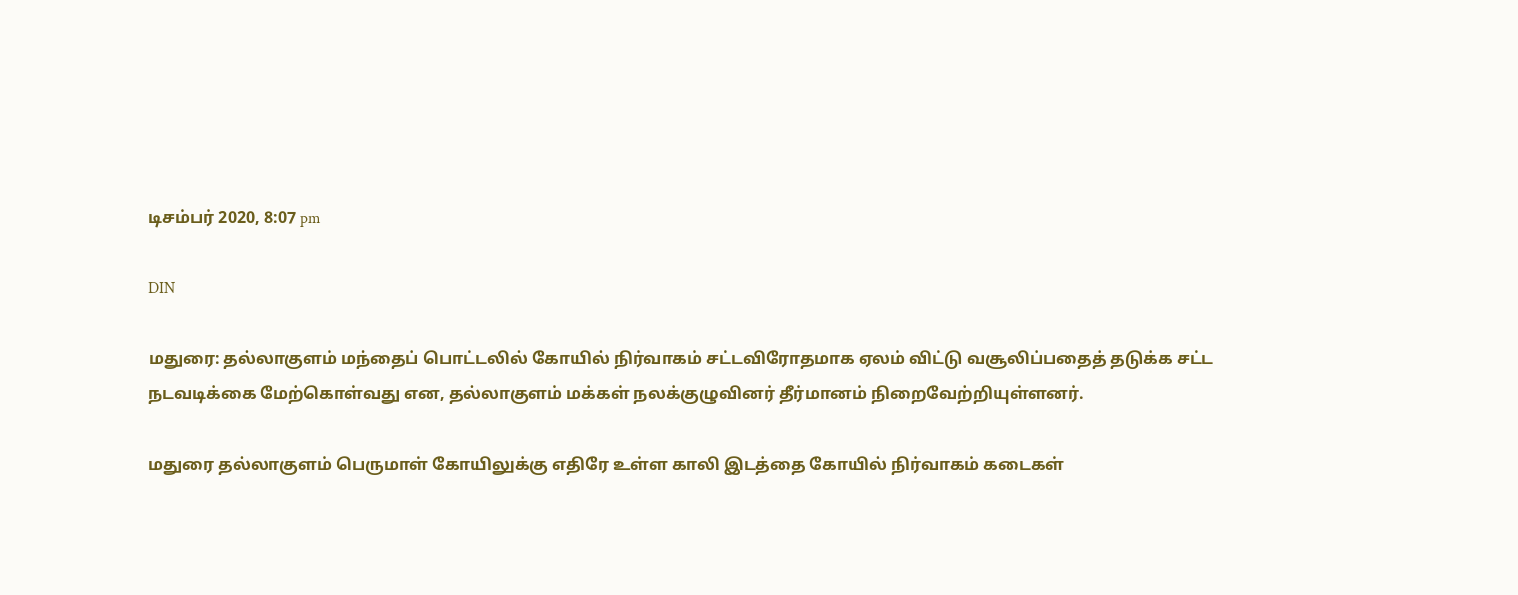டிசம்பர் 2020, 8:07 pm

DIN

மதுரை: தல்லாகுளம் மந்தைப் பொட்டலில் கோயில் நிர்வாகம் சட்டவிரோதமாக ஏலம் விட்டு வசூலிப்பதைத் தடுக்க சட்ட நடவடிக்கை மேற்கொள்வது என, தல்லாகுளம் மக்கள் நலக்குழுவினர் தீர்மானம் நிறைவேற்றியுள்ளனர்.

மதுரை தல்லாகுளம் பெருமாள் கோயிலுக்கு எதிரே உள்ள காலி இடத்தை கோயில் நிர்வாகம் கடைகள்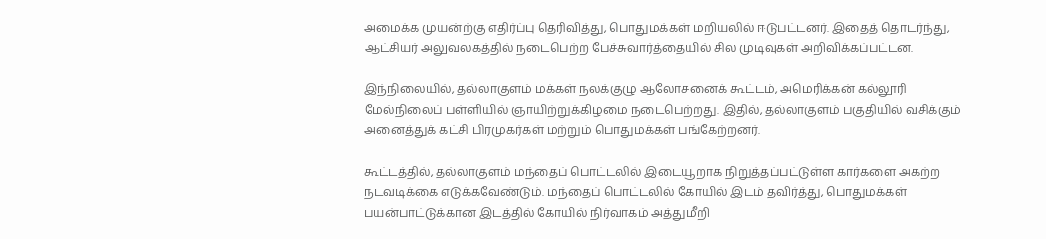அமைக்க முயன்ற்கு எதிர்ப்பு தெரிவித்து, பொதுமக்கள் மறியலில் ஈடுபட்டனர். இதைத் தொடர்ந்து, ஆட்சியர் அலுவலகத்தில் நடைபெற்ற பேச்சுவார்த்தையில் சில முடிவுகள் அறிவிக்கப்பட்டன.

இந்நிலையில், தல்லாகுளம் மக்கள் நலக்குழு ஆலோசனைக் கூட்டம், அமெரிக்கன் கல்லூரி மேல்நிலைப் பள்ளியில் ஞாயிற்றுக்கிழமை நடைபெற்றது. இதில், தல்லாகுளம் பகுதியில் வசிக்கும் அனைத்துக் கட்சி பிரமுகர்கள் மற்றும் பொதுமக்கள் பங்கேற்றனர்.

கூட்டத்தில், தல்லாகுளம் மந்தைப் பொட்டலில் இடையூறாக நிறுத்தப்பட்டுள்ள கார்களை அகற்ற நடவடிக்கை எடுக்கவேண்டும். மந்தைப் பொட்டலில் கோயில் இடம் தவிர்த்து, பொதுமக்கள் பயன்பாட்டுக்கான இடத்தில் கோயில் நிர்வாகம் அத்துமீறி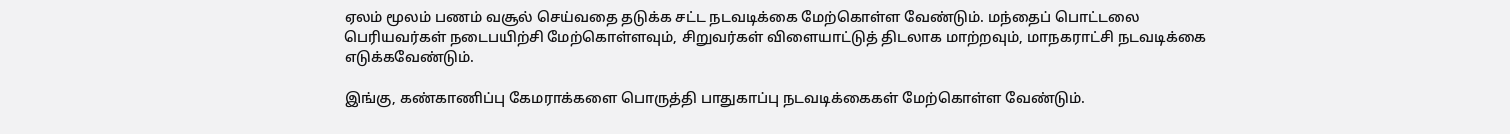ஏலம் மூலம் பணம் வசூல் செய்வதை தடுக்க சட்ட நடவடிக்கை மேற்கொள்ள வேண்டும். மந்தைப் பொட்டலை பெரியவர்கள் நடைபயிற்சி மேற்கொள்ளவும், சிறுவர்கள் விளையாட்டுத் திடலாக மாற்றவும், மாநகராட்சி நடவடிக்கை எடுக்கவேண்டும்.

இங்கு, கண்காணிப்பு கேமராக்களை பொருத்தி பாதுகாப்பு நடவடிக்கைகள் மேற்கொள்ள வேண்டும்.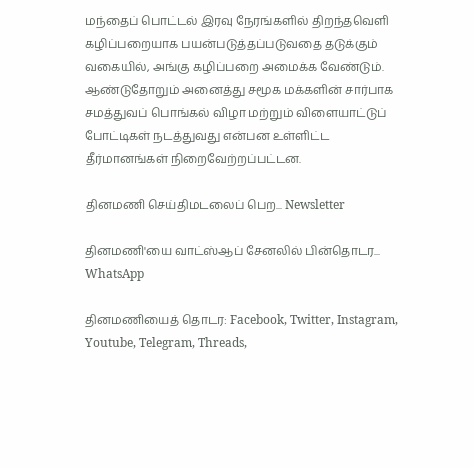மந்தைப் பொட்டல் இரவு நேரங்களில் திறந்தவெளி கழிப்பறையாக பயன்படுத்தப்படுவதை தடுக்கும் வகையில், அங்கு கழிப்பறை அமைக்க வேண்டும். ஆண்டுதோறும் அனைத்து சமூக மக்களின் சார்பாக சமத்துவப் பொங்கல் விழா மற்றும் விளையாட்டுப் போட்டிகள் நடத்துவது என்பன உள்ளிட்ட தீர்மானங்கள் நிறைவேற்றப்பட்டன.

தினமணி செய்திமடலைப் பெற... Newsletter

தினமணி'யை வாட்ஸ்ஆப் சேனலில் பின்தொடர... WhatsApp

தினமணியைத் தொடர: Facebook, Twitter, Instagram, Youtube, Telegram, Threads,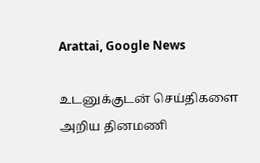Arattai, Google News

உடனுக்குடன் செய்திகளை அறிய தினமணி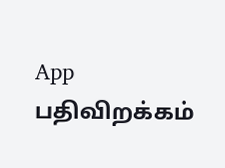App பதிவிறக்கம்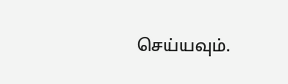செய்யவும்.